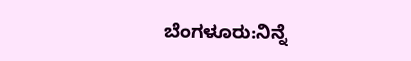ಬೆಂಗಳೂರು:ನಿನ್ನೆ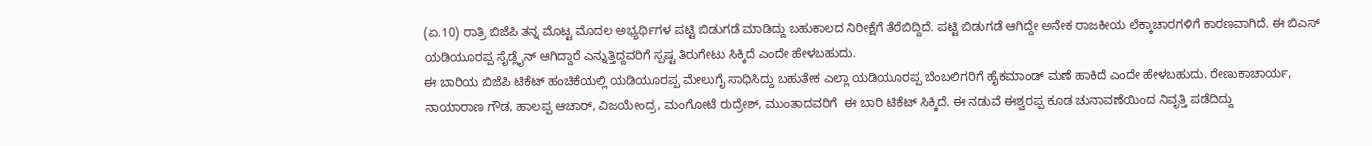(ಏ.10) ರಾತ್ರಿ ಬಿಜೆಪಿ ತನ್ನ ಮೊಟ್ಟ ಮೊದಲ ಅಭ್ಯರ್ಥಿಗಳ ಪಟ್ಟಿ ಬಿಡುಗಡೆ ಮಾಡಿದ್ದು ಬಹುಕಾಲದ ನಿರೀಕ್ಷೆಗೆ ತೆರೆಬಿದ್ದಿದೆ. ಪಟ್ಟಿ ಬಿಡುಗಡೆ ಆಗಿದ್ದೇ ಅನೇಕ ರಾಜಕೀಯ ಲೆಕ್ಕಾಚಾರಗಳಿಗೆ ಕಾರಣವಾಗಿದೆ. ಈ ಬಿಎಸ್ ಯಡಿಯೂರಪ್ಪ ಸೈಡ್ಲೈನ್ ಆಗಿದ್ದಾರೆ ಎನ್ನುತ್ತಿದ್ದವರಿಗೆ ಸ್ಪಷ್ಟ ತಿರುಗೇಟು ಸಿಕ್ಕಿದೆ ಎಂದೇ ಹೇಳಬಹುದು.
ಈ ಬಾರಿಯ ಬಿಜೆಪಿ ಟಿಕೆಟ್ ಹಂಚಿಕೆಯಲ್ಲಿ ಯಡಿಯೂರಪ್ಪ ಮೇಲುಗೈ ಸಾಧಿಸಿದ್ದು ಬಹುತೇಕ ಎಲ್ಲಾ ಯಡಿಯೂರಪ್ಪ ಬೆಂಬಲಿಗರಿಗೆ ಹೈಕಮಾಂಡ್ ‌ಮಣೆ ಹಾಕಿದೆ ಎಂದೇ ಹೇಳಬಹುದು. ರೇಣುಕಾಚಾರ್ಯ, ನಾಯಾರಾಣ ಗೌಡ, ಹಾಲಪ್ಪ ಆಚಾರ್, ವಿಜಯೇಂದ್ರ, ಮಂಗೋಟೆ ರುದ್ರೇಶ್, ಮುಂತಾದವರಿಗೆ  ಈ ಬಾರಿ ಟಿಕೆಟ್ ಸಿಕ್ಕಿದೆ. ಈ ನಡುವೆ ಈಶ್ವರಪ್ಪ ಕೂಡ ಚುನಾವಣೆಯಿಂದ ನಿವೃತ್ತಿ ಪಡೆದಿದ್ದು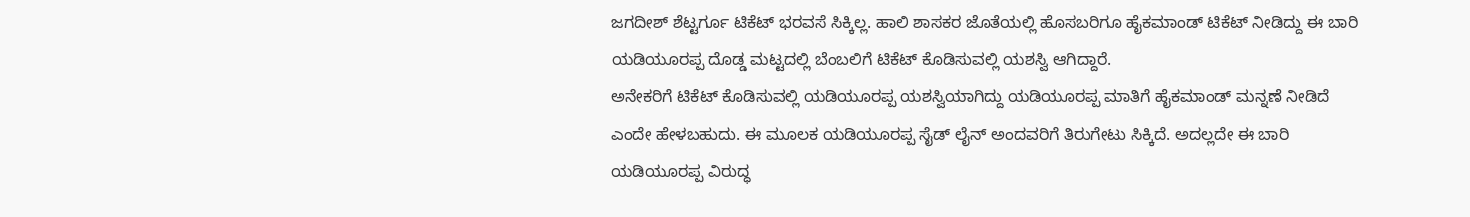ಜಗದೀಶ್ ಶೆಟ್ಟರ್ಗೂ ಟಿಕೆಟ್ ಭರವಸೆ ಸಿಕ್ಕಿಲ್ಲ. ಹಾಲಿ ಶಾಸಕರ ಜೊತೆಯಲ್ಲಿ ಹೊಸಬರಿಗೂ ಹೈಕಮಾಂಡ್ ಟಿಕೆಟ್ ನೀಡಿದ್ದು ಈ ಬಾರಿ ಯಡಿಯೂರಪ್ಪ ದೊಡ್ಡ ಮಟ್ಟದಲ್ಲಿ ಬೆಂಬಲಿಗೆ ಟಿಕೆಟ್ ಕೊಡಿಸುವಲ್ಲಿ ಯಶಸ್ವಿ ಆಗಿದ್ದಾರೆ.
ಅನೇಕರಿಗೆ ಟಿಕೆಟ್ ಕೊಡಿಸುವಲ್ಲಿ ಯಡಿಯೂರಪ್ಪ ಯಶಸ್ವಿಯಾಗಿದ್ದು ಯಡಿಯೂರಪ್ಪ ಮಾತಿಗೆ ಹೈಕಮಾಂಡ್ ಮನ್ನಣೆ ನೀಡಿದೆ ಎಂದೇ ಹೇಳಬಹುದು. ಈ ಮೂಲಕ ಯಡಿಯೂರಪ್ಪ ಸೈಡ್ ಲೈನ್ ಅಂದವರಿಗೆ ತಿರುಗೇಟು ಸಿಕ್ಕಿದೆ. ಅದಲ್ಲದೇ ಈ ಬಾರಿ ಯಡಿಯೂರಪ್ಪ ವಿರುದ್ಧ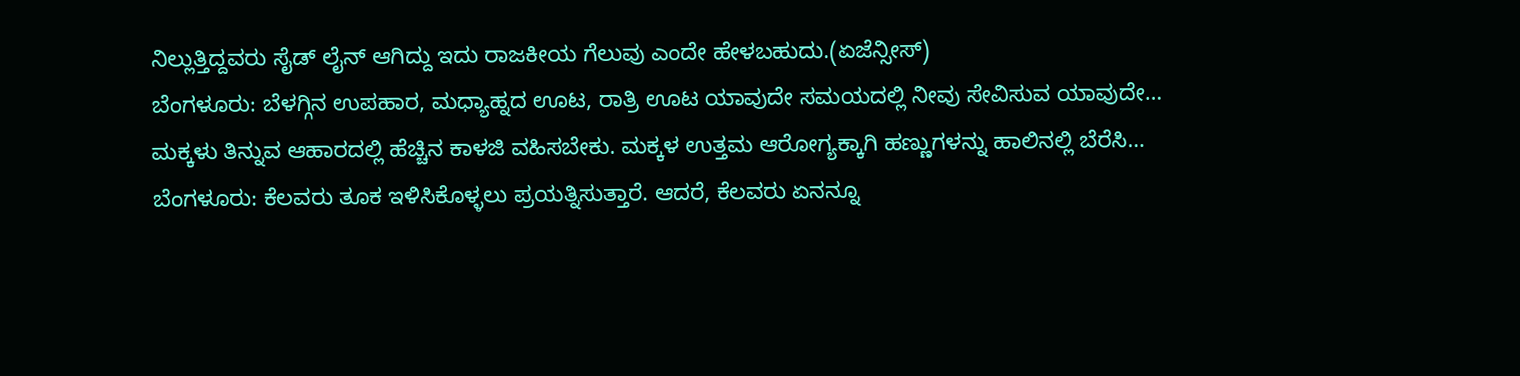ನಿಲ್ಲುತ್ತಿದ್ದವರು ಸೈಡ್ ಲೈನ್ ಆಗಿದ್ದು ಇದು ರಾಜಕೀಯ ಗೆಲುವು ಎಂದೇ ಹೇಳಬಹುದು.(ಏಜೆನ್ಸೀಸ್)
ಬೆಂಗಳೂರು: ಬೆಳಗ್ಗಿನ ಉಪಹಾರ, ಮಧ್ಯಾಹ್ನದ ಊಟ, ರಾತ್ರಿ ಊಟ ಯಾವುದೇ ಸಮಯದಲ್ಲಿ ನೀವು ಸೇವಿಸುವ ಯಾವುದೇ…
ಮಕ್ಕಳು ತಿನ್ನುವ ಆಹಾರದಲ್ಲಿ ಹೆಚ್ಚಿನ ಕಾಳಜಿ ವಹಿಸಬೇಕು. ಮಕ್ಕಳ ಉತ್ತಮ ಆರೋಗ್ಯಕ್ಕಾಗಿ ಹಣ್ಣುಗಳನ್ನು ಹಾಲಿನಲ್ಲಿ ಬೆರೆಸಿ…
ಬೆಂಗಳೂರು: ಕೆಲವರು ತೂಕ ಇಳಿಸಿಕೊಳ್ಳಲು ಪ್ರಯತ್ನಿಸುತ್ತಾರೆ. ಆದರೆ, ಕೆಲವರು ಏನನ್ನೂ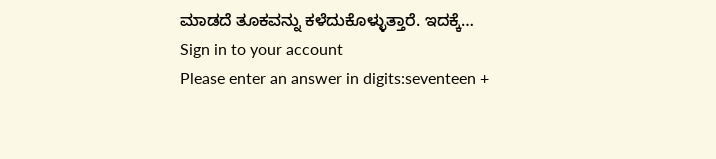ಮಾಡದೆ ತೂಕವನ್ನು ಕಳೆದುಕೊಳ್ಳುತ್ತಾರೆ. ಇದಕ್ಕೆ…
Sign in to your account
Please enter an answer in digits:seventeen +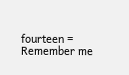fourteen =
Remember me